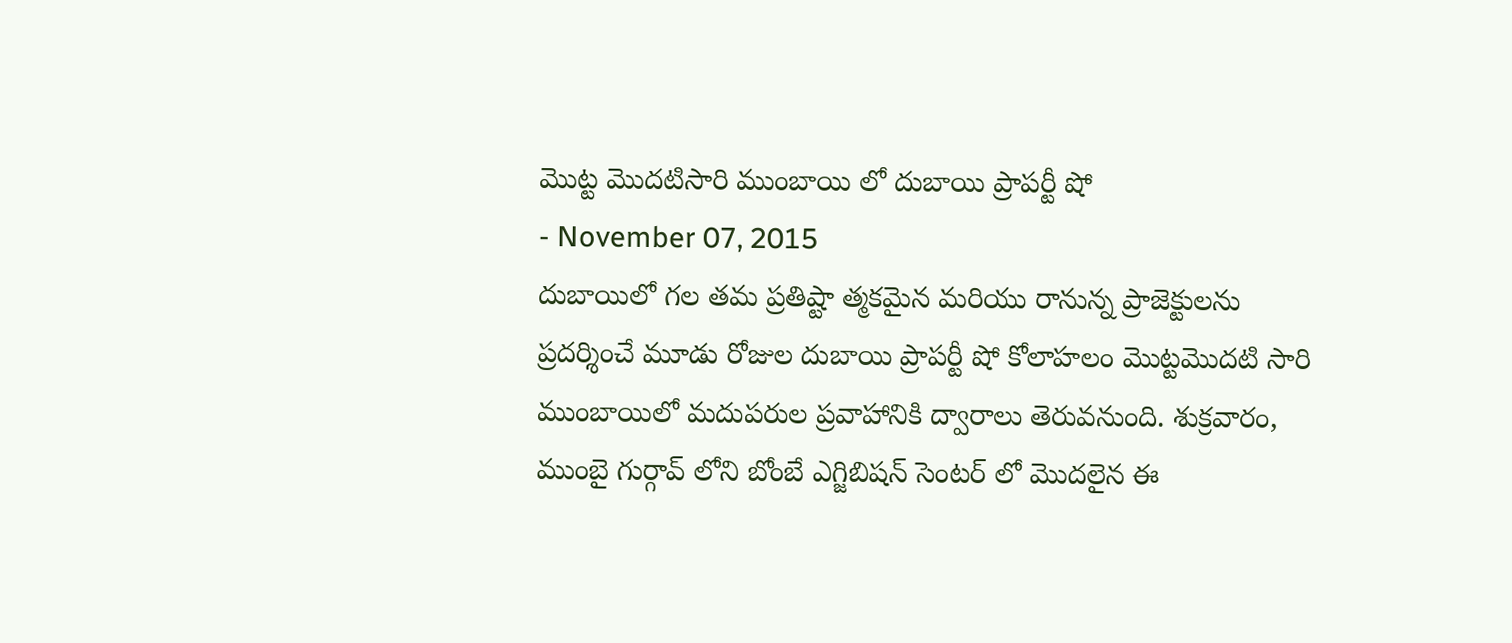మొట్ట మొదటిసారి ముంబాయి లో దుబాయి ప్రాపర్టీ షో
- November 07, 2015
దుబాయిలో గల తమ ప్రతిష్టా త్మకమైన మరియు రానున్న ప్రాజెక్టులను ప్రదర్శించే మూడు రోజుల దుబాయి ప్రాపర్టీ షో కోలాహలం మొట్టమొదటి సారి ముంబాయిలో మదుపరుల ప్రవాహానికి ద్వారాలు తెరువనుంది. శుక్రవారం, ముంబై గుర్గావ్ లోని బోంబే ఎగ్జిబిషన్ సెంటర్ లో మొదలైన ఈ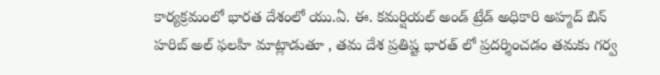కార్యక్రమంలో భారత దేశంలో యు.ఏ. ఈ. కమర్షియల్ అండ్ ట్రేడ్ అధికారి అహ్మద్ బిన్ హరిబ్ అల్ ఫలహి మాట్లాడుతూ , తమ దేశ ప్రతిష్ట భారత్ లో ప్రదర్శించడం తమకు గర్వ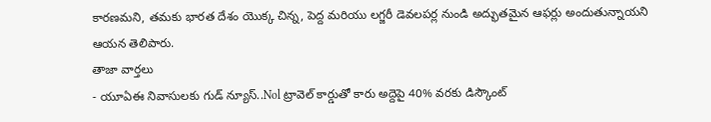కారణమని, తమకు భారత దేశం యొక్క చిన్న, పెద్ద మరియు లగ్జరీ డెవలపర్ల నుండి అద్భుతమైన ఆఫర్లు అందుతున్నాయని ఆయన తెలిపారు.
తాజా వార్తలు
- యూఏఈ నివాసులకు గుడ్ న్యూస్..Nol ట్రావెల్ కార్డుతో కారు అద్దెపై 40% వరకు డిస్కౌంట్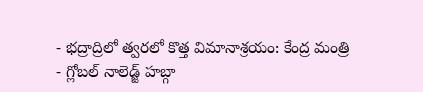- భద్రాద్రిలో త్వరలో కొత్త విమానాశ్రయం: కేంద్ర మంత్రి
- గ్లోబల్ నాలెడ్జ్ హబ్గా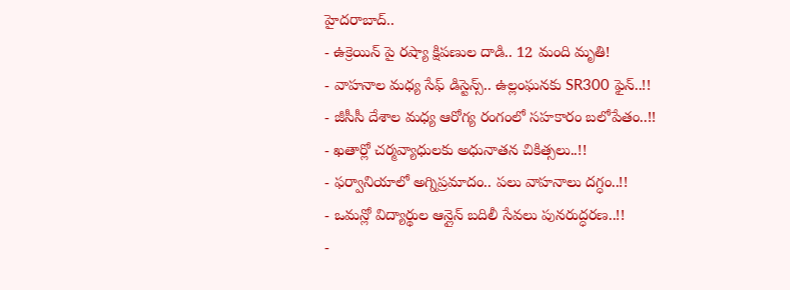హైదరాబాద్..
- ఉక్రెయిన్ పై రష్యా క్షిపణుల దాడి.. 12 మంది మృతి!
- వాహనాల మధ్య సేఫ్ డిస్టెన్స్.. ఉల్లంఘనకు SR300 ఫైన్..!!
- జీసీసీ దేశాల మధ్య ఆరోగ్య రంగంలో సహకారం బలోపేతం..!!
- ఖతార్లో చర్మవ్యాధులకు అధునాతన చికిత్సలు..!!
- ఫర్వానియాలో అగ్నిప్రమాదం.. పలు వాహనాలు దగ్ధం..!!
- ఒమన్లో విద్యార్థుల ఆన్లైన్ బదిలీ సేవలు పునరుద్ధరణ..!!
-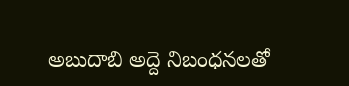అబుదాబి అద్దె నిబంధనలతో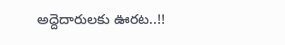అద్దెదారులకు ఊరట..!!